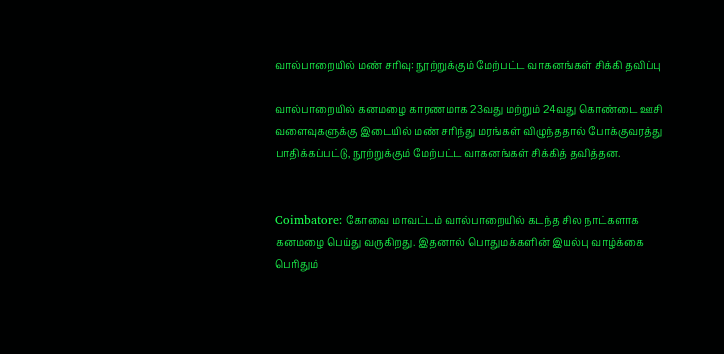வால்பாறையில் மண் சரிவு: நூற்றுக்கும் மேற்பட்ட வாகனங்கள் சிக்கி தவிப்பு

வால்பாறையில் கனமழை காரணமாக 23வது மற்றும் 24வது கொண்டை ஊசி வளைவுகளுக்கு இடையில் மண் சரிந்து மரங்கள் விழுந்ததால் போக்குவரத்து பாதிக்கப்பட்டு, நூற்றுக்கும் மேற்பட்ட வாகனங்கள் சிக்கித் தவித்தன.


Coimbatore: கோவை மாவட்டம் வால்பாறையில் கடந்த சில நாட்களாக கனமழை பெய்து வருகிறது. இதனால் பொதுமக்களின் இயல்பு வாழ்க்கை பெரிதும்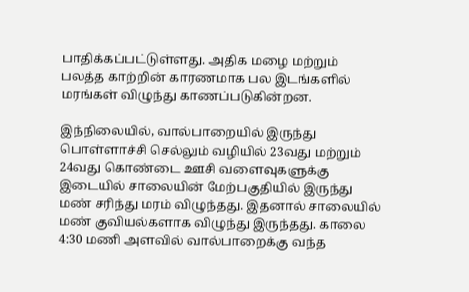பாதிக்கப்பட்டுள்ளது. அதிக மழை மற்றும் பலத்த காற்றின் காரணமாக பல இடங்களில் மரங்கள் விழுந்து காணப்படுகின்றன.

இந்நிலையில், வால்பாறையில் இருந்து பொள்ளாச்சி செல்லும் வழியில் 23வது மற்றும் 24வது கொண்டை ஊசி வளைவுகளுக்கு இடையில் சாலையின் மேற்பகுதியில் இருந்து மண் சரிந்து மரம் விழுந்தது. இதனால் சாலையில் மண் குவியல்களாக விழுந்து இருந்தது. காலை 4:30 மணி அளவில் வால்பாறைக்கு வந்த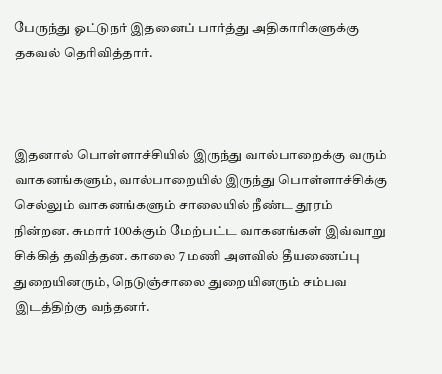பேருந்து ஓட்டுநர் இதனைப் பார்த்து அதிகாரிகளுக்கு தகவல் தெரிவித்தார்.



இதனால் பொள்ளாச்சியில் இருந்து வால்பாறைக்கு வரும் வாகனங்களும், வால்பாறையில் இருந்து பொள்ளாச்சிக்கு செல்லும் வாகனங்களும் சாலையில் நீண்ட தூரம் நின்றன. சுமார் 100க்கும் மேற்பட்ட வாகனங்கள் இவ்வாறு சிக்கித் தவித்தன. காலை 7 மணி அளவில் தீயணைப்பு துறையினரும், நெடுஞ்சாலை துறையினரும் சம்பவ இடத்திற்கு வந்தனர்.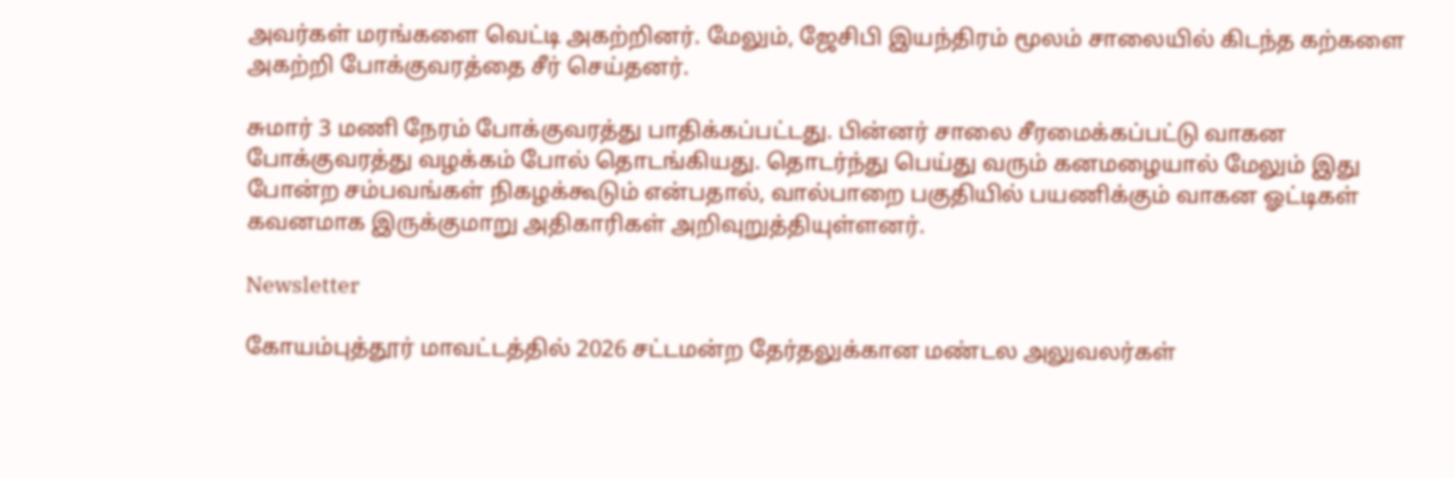அவர்கள் மரங்களை வெட்டி அகற்றினர். மேலும், ஜேசிபி இயந்திரம் மூலம் சாலையில் கிடந்த கற்களை அகற்றி போக்குவரத்தை சீர் செய்தனர்.

சுமார் 3 மணி நேரம் போக்குவரத்து பாதிக்கப்பட்டது. பின்னர் சாலை சீரமைக்கப்பட்டு வாகன போக்குவரத்து வழக்கம் போல் தொடங்கியது. தொடர்ந்து பெய்து வரும் கனமழையால் மேலும் இது போன்ற சம்பவங்கள் நிகழக்கூடும் என்பதால், வால்பாறை பகுதியில் பயணிக்கும் வாகன ஓட்டிகள் கவனமாக இருக்குமாறு அதிகாரிகள் அறிவுறுத்தியுள்ளனர்.

Newsletter

கோயம்புத்தூர் மாவட்டத்தில் 2026 சட்டமன்ற தேர்தலுக்கான மண்டல அலுவலர்கள்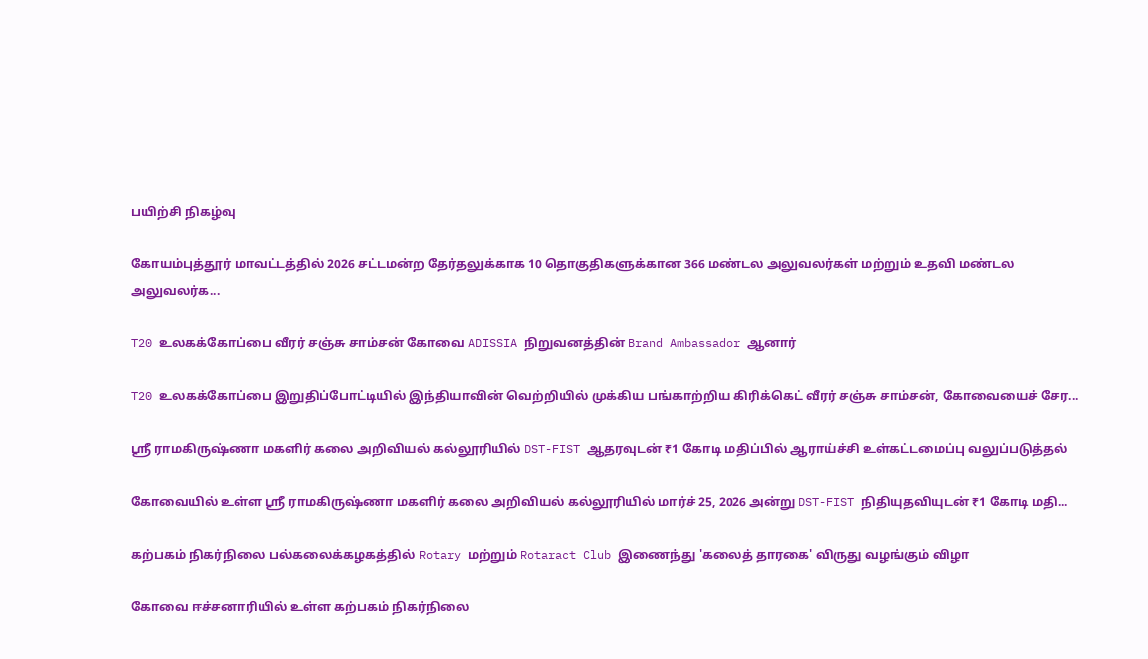பயிற்சி நிகழ்வு

கோயம்புத்தூர் மாவட்டத்தில் 2026 சட்டமன்ற தேர்தலுக்காக 10 தொகுதிகளுக்கான 366 மண்டல அலுவலர்கள் மற்றும் உதவி மண்டல அலுவலர்க...

T20 உலகக்கோப்பை வீரர் சஞ்சு சாம்சன் கோவை ADISSIA நிறுவனத்தின் Brand Ambassador ஆனார்

T20 உலகக்கோப்பை இறுதிப்போட்டியில் இந்தியாவின் வெற்றியில் முக்கிய பங்காற்றிய கிரிக்கெட் வீரர் சஞ்சு சாம்சன், கோவையைச் சேர...

ஸ்ரீ ராமகிருஷ்ணா மகளிர் கலை அறிவியல் கல்லூரியில் DST-FIST ஆதரவுடன் ₹1 கோடி மதிப்பில் ஆராய்ச்சி உள்கட்டமைப்பு வலுப்படுத்தல்

கோவையில் உள்ள ஸ்ரீ ராமகிருஷ்ணா மகளிர் கலை அறிவியல் கல்லூரியில் மார்ச் 25, 2026 அன்று DST-FIST நிதியுதவியுடன் ₹1 கோடி மதி...

கற்பகம் நிகர்நிலை பல்கலைக்கழகத்தில் Rotary மற்றும் Rotaract Club இணைந்து 'கலைத் தாரகை' விருது வழங்கும் விழா

கோவை ஈச்சனாரியில் உள்ள கற்பகம் நிகர்நிலை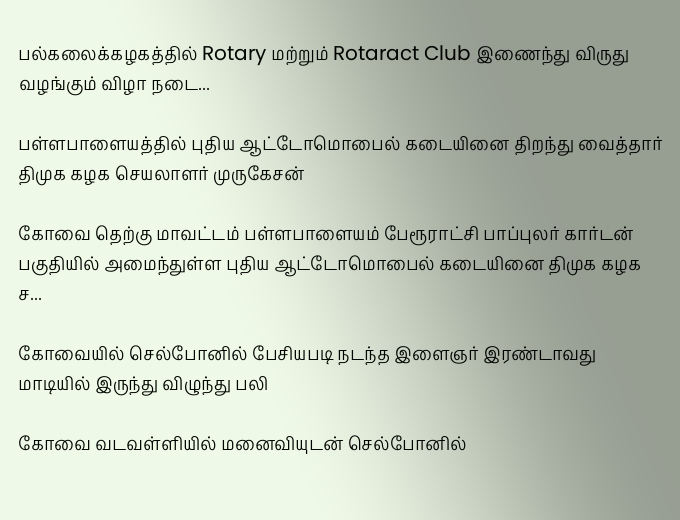பல்கலைக்கழகத்தில் Rotary மற்றும் Rotaract Club இணைந்து விருது வழங்கும் விழா நடை...

பள்ளபாளையத்தில் புதிய ஆட்டோமொபைல் கடையினை திறந்து வைத்தார் திமுக கழக செயலாளர் முருகேசன்

கோவை தெற்கு மாவட்டம் பள்ளபாளையம் பேரூராட்சி பாப்புலர் கார்டன் பகுதியில் அமைந்துள்ள புதிய ஆட்டோமொபைல் கடையினை திமுக கழக ச...

கோவையில் செல்போனில் பேசியபடி நடந்த இளைஞர் இரண்டாவது மாடியில் இருந்து விழுந்து பலி

கோவை வடவள்ளியில் மனைவியுடன் செல்போனில்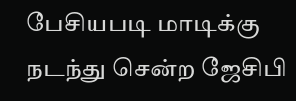பேசியபடி மாடிக்கு நடந்து சென்ற ஜேசிபி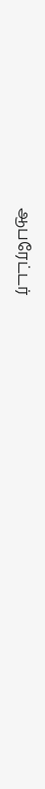ஆபரேட்டர்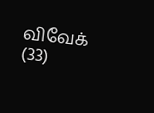விவேக் (33)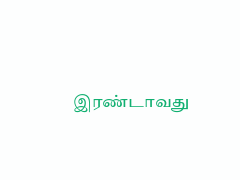இரண்டாவது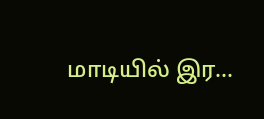மாடியில் இர...